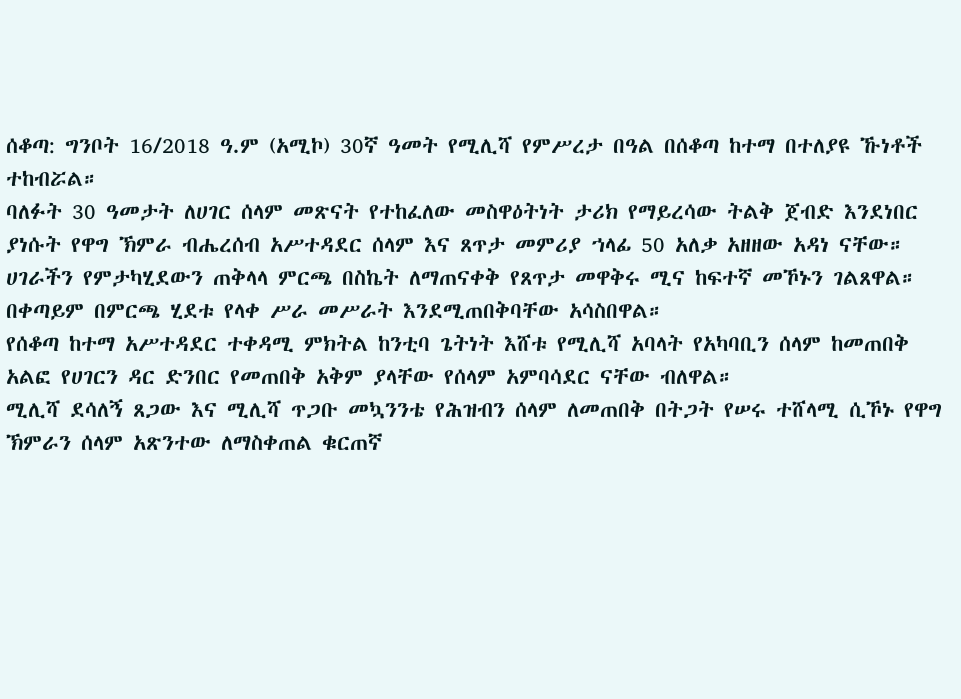ሰቆጣ: ግንቦት 16/2018 ዓ.ም (አሚኮ) 30ኛ ዓመት የሚሊሻ የምሥረታ በዓል በሰቆጣ ከተማ በተለያዩ ኹነቶች ተከብሯል።
ባለፉት 30 ዓመታት ለሀገር ሰላም መጽናት የተከፈለው መስዋዕትነት ታሪክ የማይረሳው ትልቅ ጀብድ እንደነበር ያነሱት የዋግ ኽምራ ብሔረሰብ አሥተዳደር ሰላም እና ጸጥታ መምሪያ ኀላፊ 50 አለቃ አዘዘው አዳነ ናቸው።
ሀገራችን የምታካሂደውን ጠቅላላ ምርጫ በስኬት ለማጠናቀቅ የጸጥታ መዋቅሩ ሚና ከፍተኛ መኾኑን ገልጸዋል። በቀጣይም በምርጫ ሂደቱ የላቀ ሥራ መሥራት እንደሚጠበቅባቸው አሳስበዋል።
የሰቆጣ ከተማ አሥተዳደር ተቀዳሚ ምክትል ከንቲባ ጌትነት እሸቱ የሚሊሻ አባላት የአካባቢን ሰላም ከመጠበቅ አልፎ የሀገርን ዳር ድንበር የመጠበቅ አቅም ያላቸው የሰላም አምባሳደር ናቸው ብለዋል።
ሚሊሻ ደሳለኝ ጸጋው እና ሚሊሻ ጥጋቡ መኳንንቴ የሕዝብን ሰላም ለመጠበቅ በትጋት የሠሩ ተሸላሚ ሲኾኑ የዋግ ኽምራን ሰላም አጽንተው ለማስቀጠል ቁርጠኛ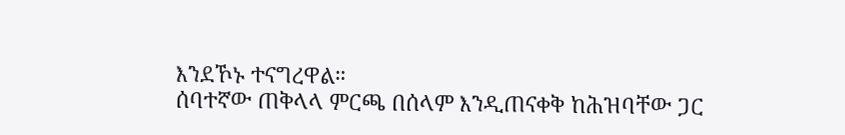እንደኾኑ ተናግረዋል።
ሰባተኛው ጠቅላላ ምርጫ በሰላም እንዲጠናቀቅ ከሕዝባቸው ጋር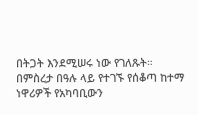በትጋት እንደሚሠሩ ነው የገለጹት።
በምስረታ በዓሉ ላይ የተገኙ የሰቆጣ ከተማ ነዋሪዎች የአካባቢውን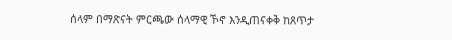ሰላም በማጽናት ምርጫው ሰላማዊ ኾኖ እንዲጠናቀቅ ከጸጥታ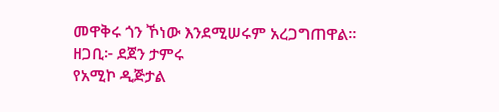መዋቅሩ ጎን ኾነው እንደሚሠሩም አረጋግጠዋል።
ዘጋቢ፦ ደጀን ታምሩ
የአሚኮ ዲጅታል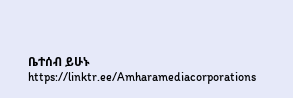ቤተሰብ ይሁኑ
https://linktr.ee/Amharamediacorporations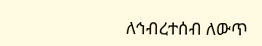ለኅብረተሰብ ለውጥ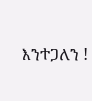እንተጋለን !